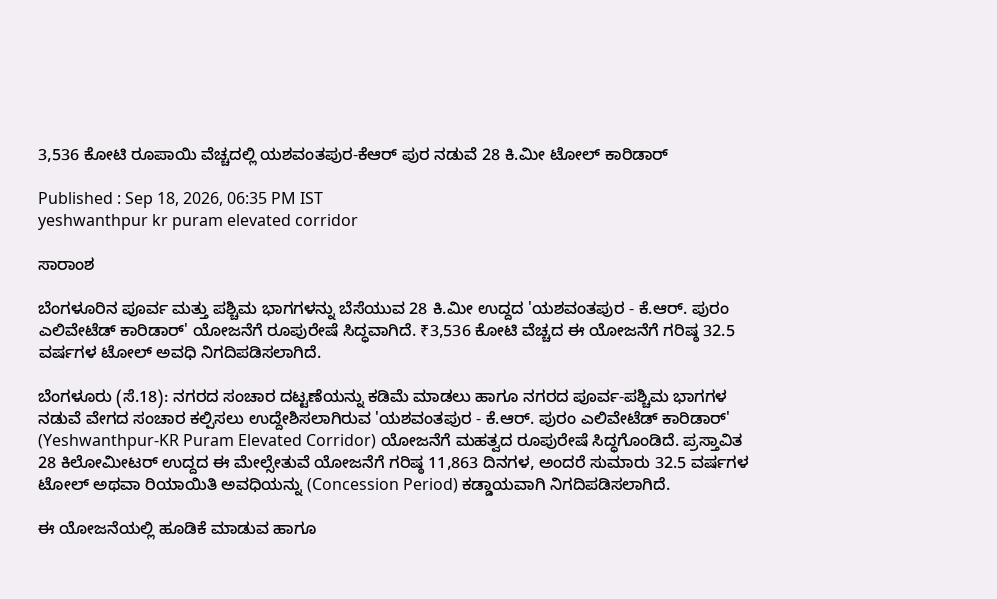3,536 ಕೋಟಿ ರೂಪಾಯಿ ವೆಚ್ಚದಲ್ಲಿ ಯಶವಂತಪುರ-ಕೆಆರ್‌ ಪುರ ನಡುವೆ 28 ಕಿ.ಮೀ ಟೋಲ್‌ ಕಾರಿಡಾರ್‌

Published : Sep 18, 2026, 06:35 PM IST
yeshwanthpur kr puram elevated corridor

ಸಾರಾಂಶ

ಬೆಂಗಳೂರಿನ ಪೂರ್ವ ಮತ್ತು ಪಶ್ಚಿಮ ಭಾಗಗಳನ್ನು ಬೆಸೆಯುವ 28 ಕಿ.ಮೀ ಉದ್ದದ 'ಯಶವಂತಪುರ - ಕೆ.ಆರ್. ಪುರಂ ಎಲಿವೇಟೆಡ್ ಕಾರಿಡಾರ್' ಯೋಜನೆಗೆ ರೂಪುರೇಷೆ ಸಿದ್ಧವಾಗಿದೆ. ₹3,536 ಕೋಟಿ ವೆಚ್ಚದ ಈ ಯೋಜನೆಗೆ ಗರಿಷ್ಠ 32.5 ವರ್ಷಗಳ ಟೋಲ್ ಅವಧಿ ನಿಗದಿಪಡಿಸಲಾಗಿದೆ.

ಬೆಂಗಳೂರು (ಸೆ.18): ನಗರದ ಸಂಚಾರ ದಟ್ಟಣೆಯನ್ನು ಕಡಿಮೆ ಮಾಡಲು ಹಾಗೂ ನಗರದ ಪೂರ್ವ-ಪಶ್ಚಿಮ ಭಾಗಗಳ ನಡುವೆ ವೇಗದ ಸಂಚಾರ ಕಲ್ಪಿಸಲು ಉದ್ದೇಶಿಸಲಾಗಿರುವ 'ಯಶವಂತಪುರ - ಕೆ.ಆರ್. ಪುರಂ ಎಲಿವೇಟೆಡ್ ಕಾರಿಡಾರ್' (Yeshwanthpur-KR Puram Elevated Corridor) ಯೋಜನೆಗೆ ಮಹತ್ವದ ರೂಪುರೇಷೆ ಸಿದ್ಧಗೊಂಡಿದೆ. ಪ್ರಸ್ತಾವಿತ 28 ಕಿಲೋಮೀಟರ್ ಉದ್ದದ ಈ ಮೇಲ್ಸೇತುವೆ ಯೋಜನೆಗೆ ಗರಿಷ್ಠ 11,863 ದಿನಗಳ, ಅಂದರೆ ಸುಮಾರು 32.5 ವರ್ಷಗಳ ಟೋಲ್ ಅಥವಾ ರಿಯಾಯಿತಿ ಅವಧಿಯನ್ನು (Concession Period) ಕಡ್ಡಾಯವಾಗಿ ನಿಗದಿಪಡಿಸಲಾಗಿದೆ.

ಈ ಯೋಜನೆಯಲ್ಲಿ ಹೂಡಿಕೆ ಮಾಡುವ ಹಾಗೂ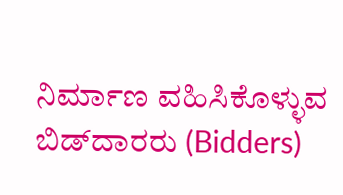ನಿರ್ಮಾಣ ವಹಿಸಿಕೊಳ್ಳುವ ಬಿಡ್‌ದಾರರು (Bidders)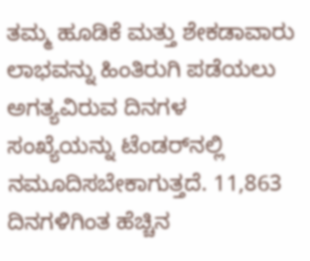ತಮ್ಮ ಹೂಡಿಕೆ ಮತ್ತು ಶೇಕಡಾವಾರು ಲಾಭವನ್ನು ಹಿಂತಿರುಗಿ ಪಡೆಯಲು ಅಗತ್ಯವಿರುವ ದಿನಗಳ ಸಂಖ್ಯೆಯನ್ನು ಟೆಂಡರ್‌ನಲ್ಲಿ ನಮೂದಿಸಬೇಕಾಗುತ್ತದೆ. 11,863 ದಿನಗಳಿಗಿಂತ ಹೆಚ್ಚಿನ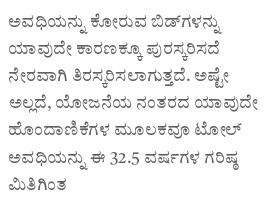ಅವಧಿಯನ್ನು ಕೋರುವ ಬಿಡ್‌ಗಳನ್ನು ಯಾವುದೇ ಕಾರಣಕ್ಕೂ ಪುರಸ್ಕರಿಸದೆ ನೇರವಾಗಿ ತಿರಸ್ಕರಿಸಲಾಗುತ್ತದೆ. ಅಷ್ಟೇ ಅಲ್ಲದೆ, ಯೋಜನೆಯ ನಂತರದ ಯಾವುದೇ ಹೊಂದಾಣಿಕೆಗಳ ಮೂಲಕವೂ ಟೋಲ್ ಅವಧಿಯನ್ನು ಈ 32.5 ವರ್ಷಗಳ ಗರಿಷ್ಠ ಮಿತಿಗಿಂತ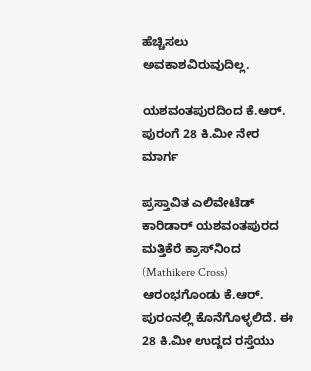ಹೆಚ್ಚಿಸಲು ಅವಕಾಶವಿರುವುದಿಲ್ಲ.

ಯಶವಂತಪುರದಿಂದ ಕೆ.ಆರ್. ಪುರಂಗೆ 28 ಕಿ.ಮೀ ನೇರ ಮಾರ್ಗ

ಪ್ರಸ್ತಾವಿತ ಎಲಿವೇಟೆಡ್ ಕಾರಿಡಾರ್ ಯಶವಂತಪುರದ ಮತ್ತಿಕೆರೆ ಕ್ರಾಸ್‌ನಿಂದ (Mathikere Cross) ಆರಂಭಗೊಂಡು ಕೆ.ಆರ್. ಪುರಂನಲ್ಲಿ ಕೊನೆಗೊಳ್ಳಲಿದೆ. ಈ 28 ಕಿ.ಮೀ ಉದ್ದದ ರಸ್ತೆಯು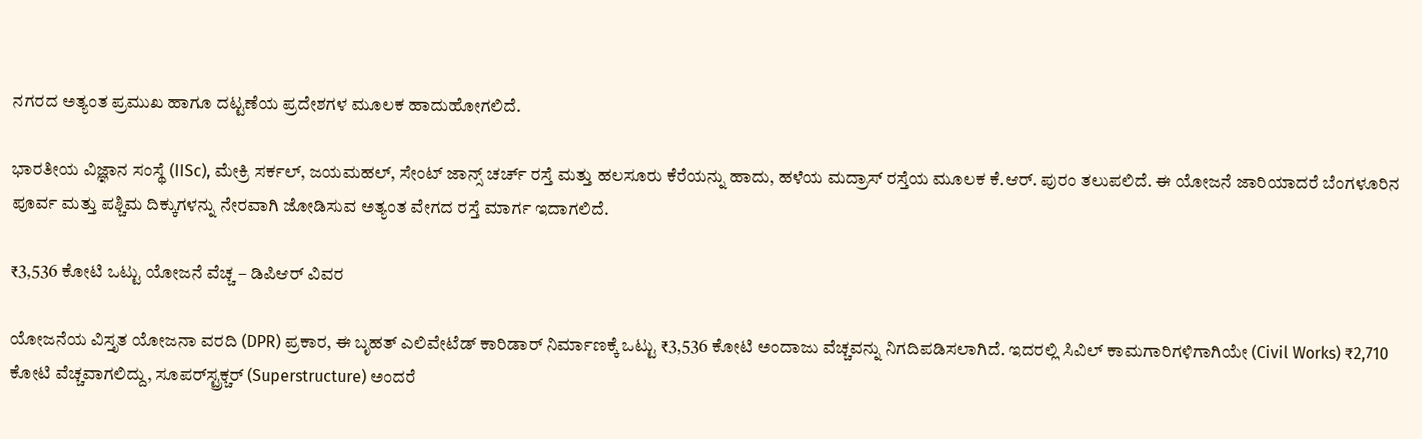ನಗರದ ಅತ್ಯಂತ ಪ್ರಮುಖ ಹಾಗೂ ದಟ್ಟಣೆಯ ಪ್ರದೇಶಗಳ ಮೂಲಕ ಹಾದುಹೋಗಲಿದೆ.

ಭಾರತೀಯ ವಿಜ್ಞಾನ ಸಂಸ್ಥೆ (IISc), ಮೇಕ್ರಿ ಸರ್ಕಲ್, ಜಯಮಹಲ್, ಸೇಂಟ್ ಜಾನ್ಸ್ ಚರ್ಚ್ ರಸ್ತೆ ಮತ್ತು ಹಲಸೂರು ಕೆರೆಯನ್ನು ಹಾದು, ಹಳೆಯ ಮದ್ರಾಸ್ ರಸ್ತೆಯ ಮೂಲಕ ಕೆ.ಆರ್. ಪುರಂ ತಲುಪಲಿದೆ. ಈ ಯೋಜನೆ ಜಾರಿಯಾದರೆ ಬೆಂಗಳೂರಿನ ಪೂರ್ವ ಮತ್ತು ಪಶ್ಚಿಮ ದಿಕ್ಕುಗಳನ್ನು ನೇರವಾಗಿ ಜೋಡಿಸುವ ಅತ್ಯಂತ ವೇಗದ ರಸ್ತೆ ಮಾರ್ಗ ಇದಾಗಲಿದೆ.

₹3,536 ಕೋಟಿ ಒಟ್ಟು ಯೋಜನೆ ವೆಚ್ಚ – ಡಿಪಿಆರ್ ವಿವರ

ಯೋಜನೆಯ ವಿಸ್ತೃತ ಯೋಜನಾ ವರದಿ (DPR) ಪ್ರಕಾರ, ಈ ಬೃಹತ್ ಎಲಿವೇಟೆಡ್ ಕಾರಿಡಾರ್ ನಿರ್ಮಾಣಕ್ಕೆ ಒಟ್ಟು ₹3,536 ಕೋಟಿ ಅಂದಾಜು ವೆಚ್ಚವನ್ನು ನಿಗದಿಪಡಿಸಲಾಗಿದೆ. ಇದರಲ್ಲಿ ಸಿವಿಲ್ ಕಾಮಗಾರಿಗಳಿಗಾಗಿಯೇ (Civil Works) ₹2,710 ಕೋಟಿ ವೆಚ್ಚವಾಗಲಿದ್ದು, ಸೂಪರ್‌ಸ್ಟ್ರಕ್ಚರ್ (Superstructure) ಅಂದರೆ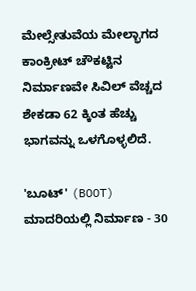ಮೇಲ್ಸೇತುವೆಯ ಮೇಲ್ಭಾಗದ ಕಾಂಕ್ರೀಟ್ ಚೌಕಟ್ಟಿನ ನಿರ್ಮಾಣವೇ ಸಿವಿಲ್ ವೆಚ್ಚದ ಶೇಕಡಾ 62 ಕ್ಕಿಂತ ಹೆಚ್ಚು ಭಾಗವನ್ನು ಒಳಗೊಳ್ಳಲಿದೆ.

'ಬೂಟ್' (BOOT) ಮಾದರಿಯಲ್ಲಿ ನಿರ್ಮಾಣ - 30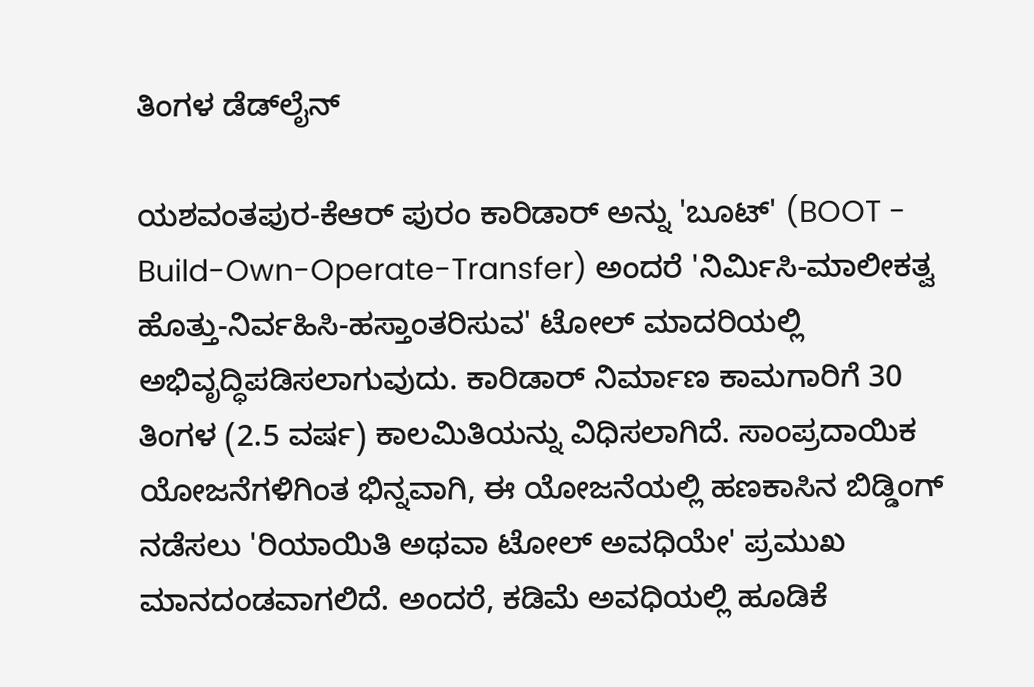ತಿಂಗಳ ಡೆಡ್‌ಲೈನ್

ಯಶವಂತಪುರ-ಕೆಆರ್ ಪುರಂ ಕಾರಿಡಾರ್ ಅನ್ನು 'ಬೂಟ್' (BOOT - Build-Own-Operate-Transfer) ಅಂದರೆ 'ನಿರ್ಮಿಸಿ-ಮಾಲೀಕತ್ವ ಹೊತ್ತು-ನಿರ್ವಹಿಸಿ-ಹಸ್ತಾಂತರಿಸುವ' ಟೋಲ್ ಮಾದರಿಯಲ್ಲಿ ಅಭಿವೃದ್ಧಿಪಡಿಸಲಾಗುವುದು. ಕಾರಿಡಾರ್ ನಿರ್ಮಾಣ ಕಾಮಗಾರಿಗೆ 30 ತಿಂಗಳ (2.5 ವರ್ಷ) ಕಾಲಮಿತಿಯನ್ನು ವಿಧಿಸಲಾಗಿದೆ. ಸಾಂಪ್ರದಾಯಿಕ ಯೋಜನೆಗಳಿಗಿಂತ ಭಿನ್ನವಾಗಿ, ಈ ಯೋಜನೆಯಲ್ಲಿ ಹಣಕಾಸಿನ ಬಿಡ್ಡಿಂಗ್ ನಡೆಸಲು 'ರಿಯಾಯಿತಿ ಅಥವಾ ಟೋಲ್ ಅವಧಿಯೇ' ಪ್ರಮುಖ ಮಾನದಂಡವಾಗಲಿದೆ. ಅಂದರೆ, ಕಡಿಮೆ ಅವಧಿಯಲ್ಲಿ ಹೂಡಿಕೆ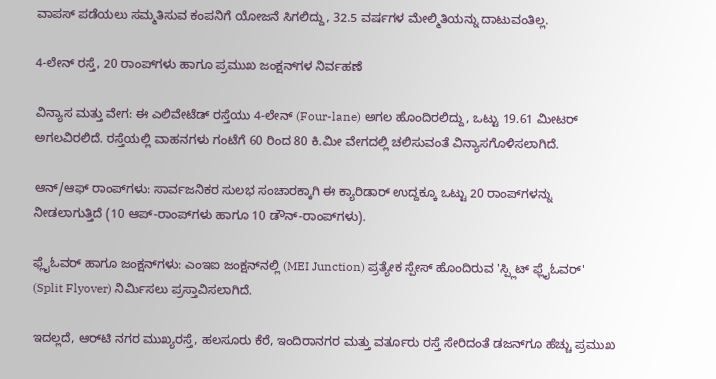ವಾಪಸ್ ಪಡೆಯಲು ಸಮ್ಮತಿಸುವ ಕಂಪನಿಗೆ ಯೋಜನೆ ಸಿಗಲಿದ್ದು, 32.5 ವರ್ಷಗಳ ಮೇಲ್ಮಿತಿಯನ್ನು ದಾಟುವಂತಿಲ್ಲ.

4-ಲೇನ್ ರಸ್ತೆ, 20 ರಾಂಪ್‌ಗಳು ಹಾಗೂ ಪ್ರಮುಖ ಜಂಕ್ಷನ್‌ಗಳ ನಿರ್ವಹಣೆ

ವಿನ್ಯಾಸ ಮತ್ತು ವೇಗ: ಈ ಎಲಿವೇಟೆಡ್ ರಸ್ತೆಯು 4-ಲೇನ್ (Four-lane) ಅಗಲ ಹೊಂದಿರಲಿದ್ದು, ಒಟ್ಟು 19.61 ಮೀಟರ್ ಅಗಲವಿರಲಿದೆ. ರಸ್ತೆಯಲ್ಲಿ ವಾಹನಗಳು ಗಂಟೆಗೆ 60 ರಿಂದ 80 ಕಿ.ಮೀ ವೇಗದಲ್ಲಿ ಚಲಿಸುವಂತೆ ವಿನ್ಯಾಸಗೊಳಿಸಲಾಗಿದೆ.

ಆನ್‌/ಆಫ್ ರಾಂಪ್‌ಗಳು: ಸಾರ್ವಜನಿಕರ ಸುಲಭ ಸಂಚಾರಕ್ಕಾಗಿ ಈ ಕ್ಯಾರಿಡಾರ್ ಉದ್ದಕ್ಕೂ ಒಟ್ಟು 20 ರಾಂಪ್‌ಗಳನ್ನು ನೀಡಲಾಗುತ್ತಿದೆ (10 ಆಪ್-ರಾಂಪ್‌ಗಳು ಹಾಗೂ 10 ಡೌನ್-ರಾಂಪ್‌ಗಳು).

ಫ್ಲೈಓವರ್ ಹಾಗೂ ಜಂಕ್ಷನ್‌ಗಳು: ಎಂಇಐ ಜಂಕ್ಷನ್‌ನಲ್ಲಿ (MEI Junction) ಪ್ರತ್ಯೇಕ ಸ್ಪೇಸ್‌ ಹೊಂದಿರುವ 'ಸ್ಪ್ಲಿಟ್ ಫ್ಲೈಓವರ್' (Split Flyover) ನಿರ್ಮಿಸಲು ಪ್ರಸ್ತಾವಿಸಲಾಗಿದೆ.

ಇದಲ್ಲದೆ, ಆರ್‌ಟಿ ನಗರ ಮುಖ್ಯರಸ್ತೆ, ಹಲಸೂರು ಕೆರೆ, ಇಂದಿರಾನಗರ ಮತ್ತು ವರ್ತೂರು ರಸ್ತೆ ಸೇರಿದಂತೆ ಡಜನ್‌ಗೂ ಹೆಚ್ಚು ಪ್ರಮುಖ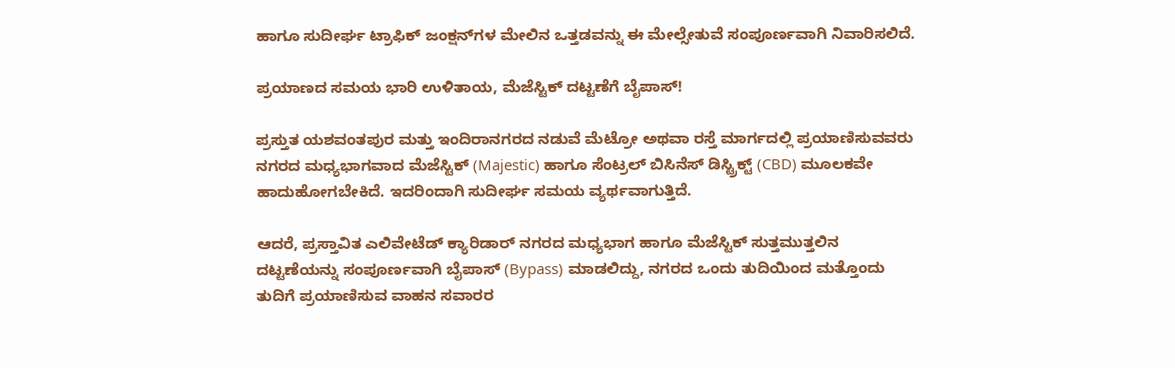ಹಾಗೂ ಸುದೀರ್ಘ ಟ್ರಾಫಿಕ್ ಜಂಕ್ಷನ್‌ಗಳ ಮೇಲಿನ ಒತ್ತಡವನ್ನು ಈ ಮೇಲ್ಸೇತುವೆ ಸಂಪೂರ್ಣವಾಗಿ ನಿವಾರಿಸಲಿದೆ.

ಪ್ರಯಾಣದ ಸಮಯ ಭಾರಿ ಉಳಿತಾಯ, ಮೆಜೆಸ್ಟಿಕ್ ದಟ್ಟಣೆಗೆ ಬೈಪಾಸ್!

ಪ್ರಸ್ತುತ ಯಶವಂತಪುರ ಮತ್ತು ಇಂದಿರಾನಗರದ ನಡುವೆ ಮೆಟ್ರೋ ಅಥವಾ ರಸ್ತೆ ಮಾರ್ಗದಲ್ಲಿ ಪ್ರಯಾಣಿಸುವವರು ನಗರದ ಮಧ್ಯಭಾಗವಾದ ಮೆಜೆಸ್ಟಿಕ್ (Majestic) ಹಾಗೂ ಸೆಂಟ್ರಲ್ ಬಿಸಿನೆಸ್ ಡಿಸ್ಟ್ರಿಕ್ಟ್ (CBD) ಮೂಲಕವೇ ಹಾದುಹೋಗಬೇಕಿದೆ. ಇದರಿಂದಾಗಿ ಸುದೀರ್ಘ ಸಮಯ ವ್ಯರ್ಥವಾಗುತ್ತಿದೆ.

ಆದರೆ, ಪ್ರಸ್ತಾವಿತ ಎಲಿವೇಟೆಡ್ ಕ್ಯಾರಿಡಾರ್ ನಗರದ ಮಧ್ಯಭಾಗ ಹಾಗೂ ಮೆಜೆಸ್ಟಿಕ್ ಸುತ್ತಮುತ್ತಲಿನ ದಟ್ಟಣೆಯನ್ನು ಸಂಪೂರ್ಣವಾಗಿ ಬೈಪಾಸ್ (Bypass) ಮಾಡಲಿದ್ದು, ನಗರದ ಒಂದು ತುದಿಯಿಂದ ಮತ್ತೊಂದು ತುದಿಗೆ ಪ್ರಯಾಣಿಸುವ ವಾಹನ ಸವಾರರ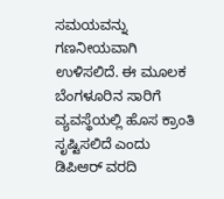ಸಮಯವನ್ನು ಗಣನೀಯವಾಗಿ ಉಳಿಸಲಿದೆ. ಈ ಮೂಲಕ ಬೆಂಗಳೂರಿನ ಸಾರಿಗೆ ವ್ಯವಸ್ಥೆಯಲ್ಲಿ ಹೊಸ ಕ್ರಾಂತಿ ಸೃಷ್ಟಿಸಲಿದೆ ಎಂದು ಡಿಪಿಆರ್ ವರದಿ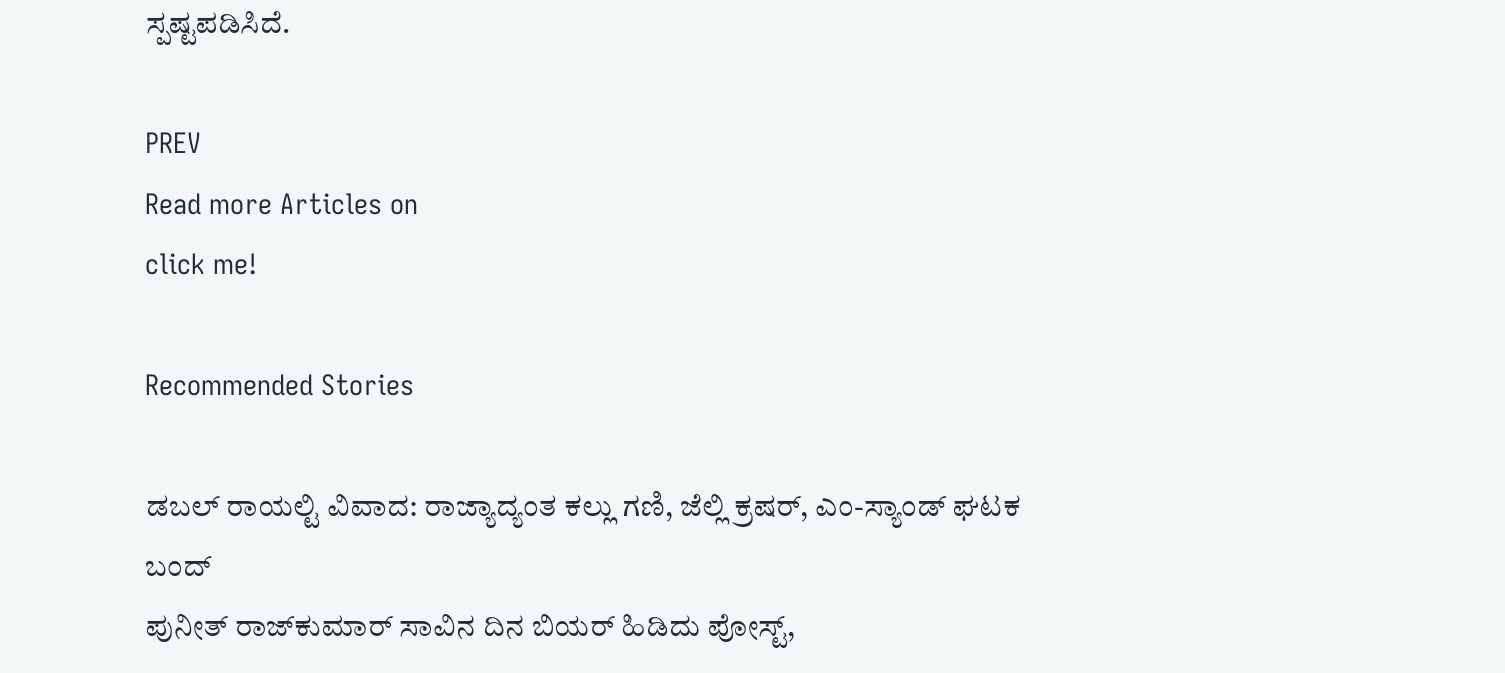ಸ್ಪಷ್ಟಪಡಿಸಿದೆ.

PREV
Read more Articles on
click me!

Recommended Stories

ಡಬಲ್‌ ರಾಯಲ್ಟಿ ವಿವಾದ: ರಾಜ್ಯಾದ್ಯಂತ ಕಲ್ಲು ಗಣಿ, ಜೆಲ್ಲಿ ಕ್ರಷರ್, ಎಂ-ಸ್ಯಾಂಡ್ ಘಟಕ ಬಂದ್
ಪುನೀತ್‌ ರಾಜ್‌ಕುಮಾರ್‌ ಸಾವಿನ ದಿನ ಬಿಯರ್‌ ಹಿಡಿದು ಪೋಸ್ಟ್‌,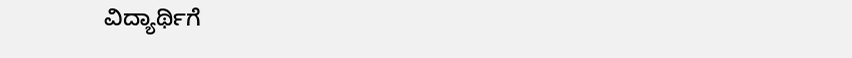ವಿದ್ಯಾರ್ಥಿಗೆ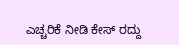ಎಚ್ಚರಿಕೆ ನೀಡಿ ಕೇಸ್‌ ರದ್ದು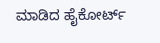ಮಾಡಿದ ಹೈಕೋರ್ಟ್‌